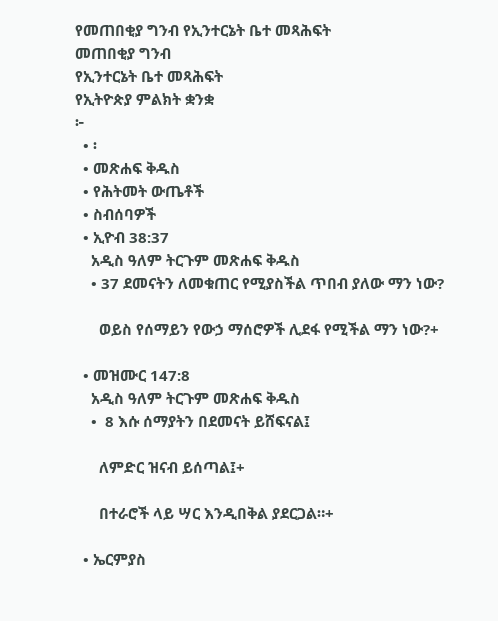የመጠበቂያ ግንብ የኢንተርኔት ቤተ መጻሕፍት
መጠበቂያ ግንብ
የኢንተርኔት ቤተ መጻሕፍት
የኢትዮጵያ ምልክት ቋንቋ
፦
  • ፡
  • መጽሐፍ ቅዱስ
  • የሕትመት ውጤቶች
  • ስብሰባዎች
  • ኢዮብ 38:37
    አዲስ ዓለም ትርጉም መጽሐፍ ቅዱስ
    • 37 ደመናትን ለመቁጠር የሚያስችል ጥበብ ያለው ማን ነው?

      ወይስ የሰማይን የውኃ ማሰሮዎች ሊደፋ የሚችል ማን ነው?+

  • መዝሙር 147:8
    አዲስ ዓለም ትርጉም መጽሐፍ ቅዱስ
    •  8 እሱ ሰማያትን በደመናት ይሸፍናል፤

      ለምድር ዝናብ ይሰጣል፤+

      በተራሮች ላይ ሣር እንዲበቅል ያደርጋል።+

  • ኤርምያስ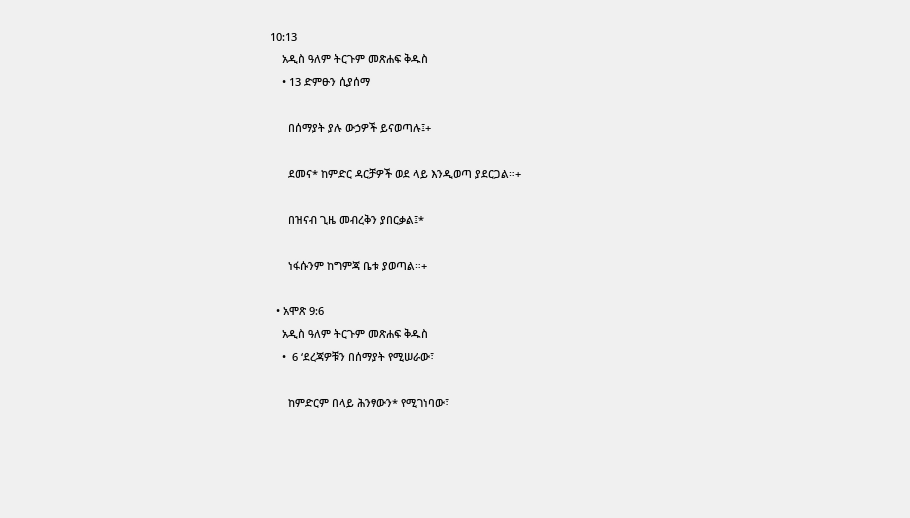10:13
    አዲስ ዓለም ትርጉም መጽሐፍ ቅዱስ
    • 13 ድምፁን ሲያሰማ

      በሰማያት ያሉ ውኃዎች ይናወጣሉ፤+

      ደመና* ከምድር ዳርቻዎች ወደ ላይ እንዲወጣ ያደርጋል።+

      በዝናብ ጊዜ መብረቅን ያበርቃል፤*

      ነፋሱንም ከግምጃ ቤቱ ያወጣል።+

  • አሞጽ 9:6
    አዲስ ዓለም ትርጉም መጽሐፍ ቅዱስ
    •  6 ‘ደረጃዎቹን በሰማያት የሚሠራው፣

      ከምድርም በላይ ሕንፃውን* የሚገነባው፣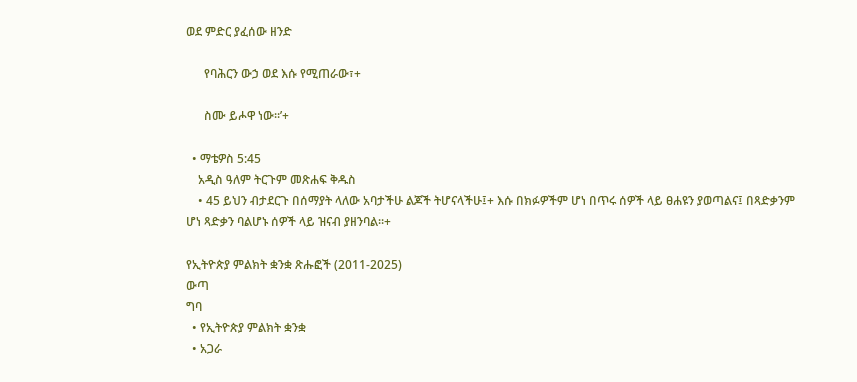ወደ ምድር ያፈሰው ዘንድ

      የባሕርን ውኃ ወደ እሱ የሚጠራው፣+

      ስሙ ይሖዋ ነው።’+

  • ማቴዎስ 5:45
    አዲስ ዓለም ትርጉም መጽሐፍ ቅዱስ
    • 45 ይህን ብታደርጉ በሰማያት ላለው አባታችሁ ልጆች ትሆናላችሁ፤+ እሱ በክፉዎችም ሆነ በጥሩ ሰዎች ላይ ፀሐዩን ያወጣልና፤ በጻድቃንም ሆነ ጻድቃን ባልሆኑ ሰዎች ላይ ዝናብ ያዘንባል።+

የኢትዮጵያ ምልክት ቋንቋ ጽሑፎች (2011-2025)
ውጣ
ግባ
  • የኢትዮጵያ ምልክት ቋንቋ
  • አጋራ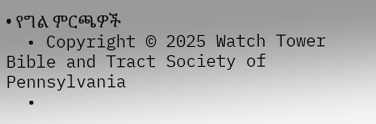• የግል ምርጫዎች
  • Copyright © 2025 Watch Tower Bible and Tract Society of Pennsylvania
  •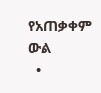የአጠቃቀም ውል
  •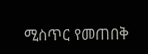ሚስጥር የመጠበቅ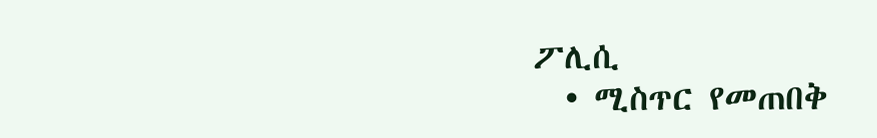ፖሊሲ
  • ሚስጥር የመጠበቅ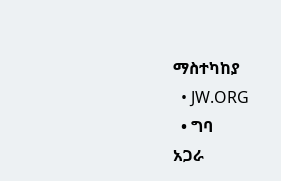ማስተካከያ
  • JW.ORG
  • ግባ
አጋራ